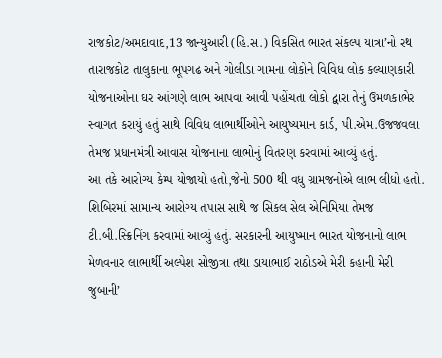રાજકોટ/અમદાવાદ,13 જાન્યુઆરી (હિ.સ.) વિકસિત ભારત સંકલ્પ યાત્રા’નો રથ તારાજકોટ તાલુકાના ભૂપગઢ અને ગોલીડા ગામના લોકોને વિવિધ લોક કલ્યાણકારી યોજનાઓના ઘર આંગણે લાભ આપવા આવી પહોંચતા લોકો દ્વારા તેનું ઉમળકાભેર સ્વાગત કરાયું હતું સાથે વિવિધ લાભાર્થીઓને આયુષ્યમાન કાર્ડ, પી.એમ.ઉજજવલા તેમજ પ્રધાનમંત્રી આવાસ યોજનાના લાભોનું વિતરણ કરવામાં આવ્યું હતું.
આ તકે આરોગ્ય કેમ્પ યોજાયો હતો,જેનો 500 થી વધુ ગ્રામજનોએ લાભ લીધો હતો. શિબિરમાં સામાન્ય આરોગ્ય તપાસ સાથે જ સિકલ સેલ એનિમિયા તેમજ ટી.બી.સ્ક્રિનિંગ કરવામાં આવ્યું હતું. સરકારની આયુષ્માન ભારત યોજનાનો લાભ મેળવનાર લાભાર્થી અલ્પેશ સોજીત્રા તથા ડાયાભાઈ રાઠોડએ મેરી કહાની મેરી જુબાની’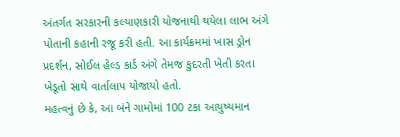અંતર્ગત સરકારની કલ્યાણકારી યોજનાથી થયેલા લાભ અંગે પોતાની કહાની રજૂ કરી હતી. આ કાર્યક્રમમાં ખાસ ડ્રોન પ્રદર્શન, સોઈલ હેલ્ડ કાર્ડ અંગે તેમજ કુદરતી ખેતી કરતા ખેડૂતો સાથે વાર્તાલાપ યોજાયો હતો.
મહત્વનું છે કે, આ બંને ગામોમાં 100 ટકા આયુષ્યમાન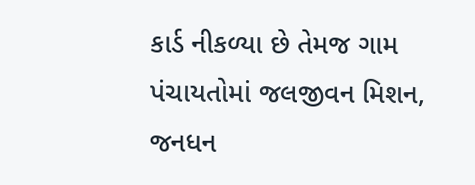કાર્ડ નીકળ્યા છે તેમજ ગામ પંચાયતોમાં જલજીવન મિશન, જનધન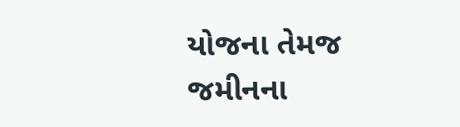યોજના તેમજ જમીનના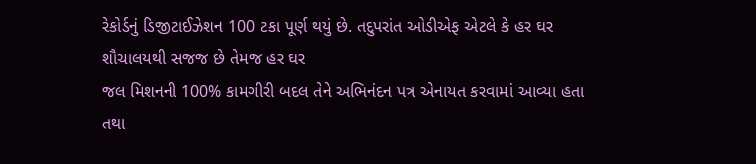રેકોર્ડનું ડિજીટાઈઝેશન 100 ટકા પૂર્ણ થયું છે. તદુપરાંત ઓડીએફ એટલે કે હર ઘર શૌચાલયથી સજજ છે તેમજ હર ઘર
જલ મિશનની 100% કામગીરી બદલ તેને અભિનંદન પત્ર એનાયત કરવામાં આવ્યા હતા તથા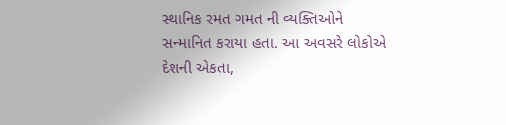સ્થાનિક રમત ગમત ની વ્યક્તિઓને સન્માનિત કરાયા હતા. આ અવસરે લોકોએ દેશની એકતા,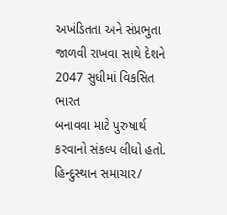અખંડિતતા અને સંપ્રભુતા જાળવી રાખવા સાથે દેશને 2047 સુધીમાં વિકસિત ભારત
બનાવવા માટે પુરુષાર્થ કરવાનો સંકલ્પ લીધો હતો.
હિન્દુસ્થાન સમાચાર/